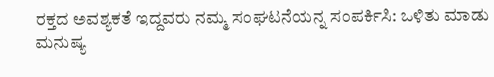ರಕ್ತದ ಅವಶ್ಯಕತೆ ಇದ್ದವರು ನಮ್ಮ ಸಂಘಟನೆಯನ್ನ ಸಂಪರ್ಕಿಸಿ: ಒಳಿತು ಮಾಡು ಮನುಷ್ಯ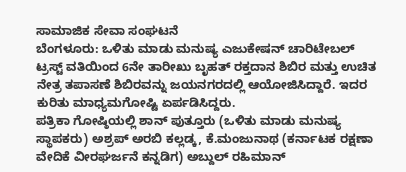ಸಾಮಾಜಿಕ ಸೇವಾ ಸಂಘಟನೆ
ಬೆಂಗಳೂರು: ಒಳಿತು ಮಾಡು ಮನುಷ್ಯ ಎಜುಕೇಷನ್ ಚಾರಿಟೇಬಲ್ ಟ್ರಸ್ಟ್ ವತಿಯಿಂದ 6ನೇ ತಾರೀಖು ಬೃಹತ್ ರಕ್ತದಾನ ಶಿಬಿರ ಮತ್ತು ಉಚಿತ ನೇತ್ರ ತಪಾಸಣೆ ಶಿಬಿರವನ್ನು ಜಯನಗರದಲ್ಲಿ ಆಯೋಜಿಸಿದ್ದಾರೆ. ಇದರ ಕುರಿತು ಮಾಧ್ಯಮಗೋಷ್ಟಿ ಏರ್ಪಡಿಸಿದ್ದರು.
ಪತ್ರಿಕಾ ಗೋಷ್ಠಿಯಲ್ಲಿ ಶಾನ್ ಪುತ್ತೂರು (ಒಳಿತು ಮಾಡು ಮನುಷ್ಯ ಸ್ಥಾಪಕರು) ಅಶ್ರಪ್ ಅರಬಿ ಕಲ್ಲಡ್ಕ, ಕೆ.ಮಂಜುನಾಥ (ಕರ್ನಾಟಕ ರಕ್ಷಣಾ ವೇದಿಕೆ ವೀರಘರ್ಜನೆ ಕನ್ನಡಿಗ) ಅಬ್ದುಲ್ ರಹಿಮಾನ್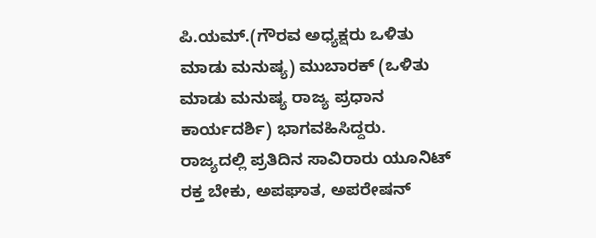ಪಿ.ಯಮ್.(ಗೌರವ ಅಧ್ಯಕ್ಷರು ಒಳಿತು ಮಾಡು ಮನುಷ್ಯ) ಮುಬಾರಕ್ (ಒಳಿತು ಮಾಡು ಮನುಷ್ಯ ರಾಜ್ಯ ಪ್ರಧಾನ ಕಾರ್ಯದರ್ಶಿ) ಭಾಗವಹಿಸಿದ್ದರು.
ರಾಜ್ಯದಲ್ಲಿ ಪ್ರತಿದಿನ ಸಾವಿರಾರು ಯೂನಿಟ್ ರಕ್ತ ಬೇಕು, ಅಪಘಾತ, ಅಪರೇಷನ್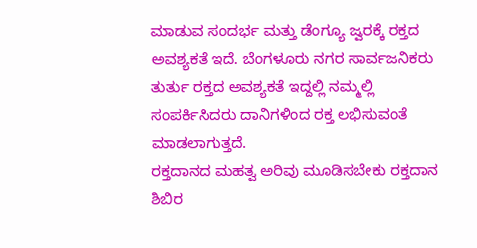ಮಾಡುವ ಸಂದರ್ಭ ಮತ್ತು ಡೆಂಗ್ಯೂ ಜ್ವರಕ್ಕೆ ರಕ್ತದ ಅವಶ್ಯಕತೆ ಇದೆ. ಬೆಂಗಳೂರು ನಗರ ಸಾರ್ವಜನಿಕರು ತುರ್ತು ರಕ್ತದ ಅವಶ್ಯಕತೆ ಇದ್ದಲ್ಲಿ ನಮ್ಮಲ್ಲಿ ಸಂಪರ್ಕಿಸಿದರು ದಾನಿಗಳಿಂದ ರಕ್ತ ಲಭಿಸುವಂತೆ ಮಾಡಲಾಗುತ್ತದೆ.
ರಕ್ತದಾನದ ಮಹತ್ವ ಅರಿವು ಮೂಡಿಸಬೇಕು ರಕ್ತದಾನ ಶಿಬಿರ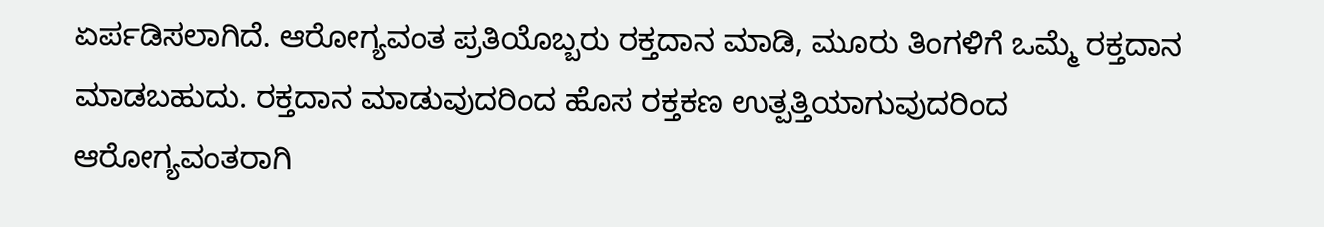ಏರ್ಪಡಿಸಲಾಗಿದೆ. ಆರೋಗ್ಯವಂತ ಪ್ರತಿಯೊಬ್ಬರು ರಕ್ತದಾನ ಮಾಡಿ, ಮೂರು ತಿಂಗಳಿಗೆ ಒಮ್ಮೆ ರಕ್ತದಾನ ಮಾಡಬಹುದು. ರಕ್ತದಾನ ಮಾಡುವುದರಿಂದ ಹೊಸ ರಕ್ತಕಣ ಉತ್ಪತ್ತಿಯಾಗುವುದರಿಂದ ಆರೋಗ್ಯವಂತರಾಗಿ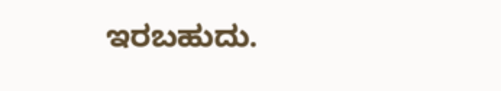ಇರಬಹುದು.